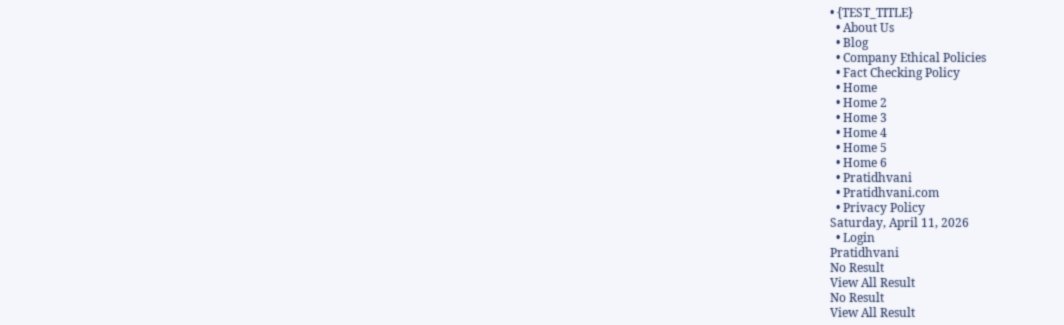• {TEST_TITLE}
  • About Us
  • Blog
  • Company Ethical Policies
  • Fact Checking Policy
  • Home
  • Home 2
  • Home 3
  • Home 4
  • Home 5
  • Home 6
  • Pratidhvani
  • Pratidhvani.com
  • Privacy Policy
Saturday, April 11, 2026
  • Login
Pratidhvani
No Result
View All Result
No Result
View All Result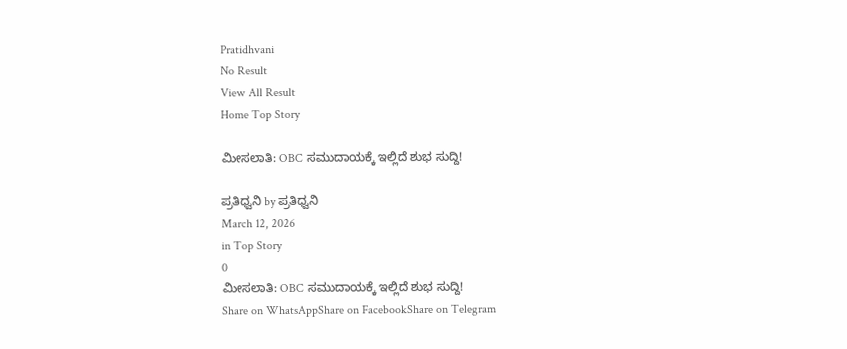Pratidhvani
No Result
View All Result
Home Top Story

ಮೀಸಲಾತಿ: OBC ಸಮುದಾಯಕ್ಕೆ ಇಲ್ಲಿದೆ‌ ಶುಭ ಸುದ್ದಿ!

ಪ್ರತಿಧ್ವನಿ by ಪ್ರತಿಧ್ವನಿ
March 12, 2026
in Top Story
0
ಮೀಸಲಾತಿ: OBC ಸಮುದಾಯಕ್ಕೆ ಇಲ್ಲಿದೆ‌ ಶುಭ ಸುದ್ದಿ!
Share on WhatsAppShare on FacebookShare on Telegram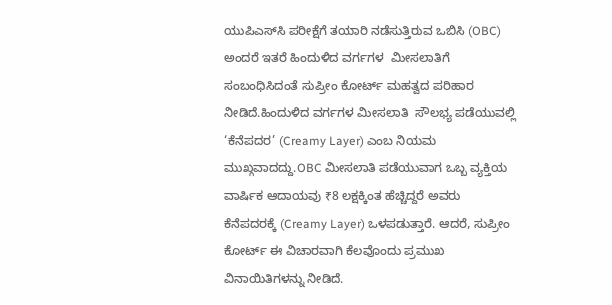ಯುಪಿಎಸ್‌ಸಿ ಪರೀಕ್ಷೆಗೆ ತಯಾರಿ ನಡೆಸುತ್ತಿರುವ ಒಬಿಸಿ (OBC) ಅಂದರೆ ಇತರೆ ಹಿಂದುಳಿದ ವರ್ಗಗಳ  ಮೀಸಲಾತಿಗೆ ಸಂಬಂಧಿಸಿದಂತೆ ಸುಪ್ರೀಂ ಕೋರ್ಟ್ ಮಹತ್ವದ ಪರಿಹಾರ ನೀಡಿದೆ.ಹಿಂದುಳಿದ ವರ್ಗಗಳ ಮೀಸಲಾತಿ  ಸೌಲಭ್ಯ ಪಡೆಯುವಲ್ಲಿ ‘ಕೆನೆಪದರ’ (Creamy Layer) ಎಂಬ ನಿಯಮ ಮುಖ್ಗವಾದದ್ದು.OBC ಮೀಸಲಾತಿ ಪಡೆಯುವಾಗ ಒಬ್ಬ ವ್ಯಕ್ತಿಯ ವಾರ್ಷಿಕ ಆದಾಯವು ₹8 ಲಕ್ಷಕ್ಕಿಂತ ಹೆಚ್ಚಿದ್ದರೆ ಅವರು ಕೆನೆಪದರಕ್ಕೆ (Creamy Layer) ಒಳಪಡುತ್ತಾರೆ. ಆದರೆ, ಸುಪ್ರೀಂ ಕೋರ್ಟ್ ಈ ವಿಚಾರವಾಗಿ ಕೆಲವೊಂದು ಪ್ರಮುಖ ವಿನಾಯಿತಿಗಳನ್ನು ನೀಡಿದೆ.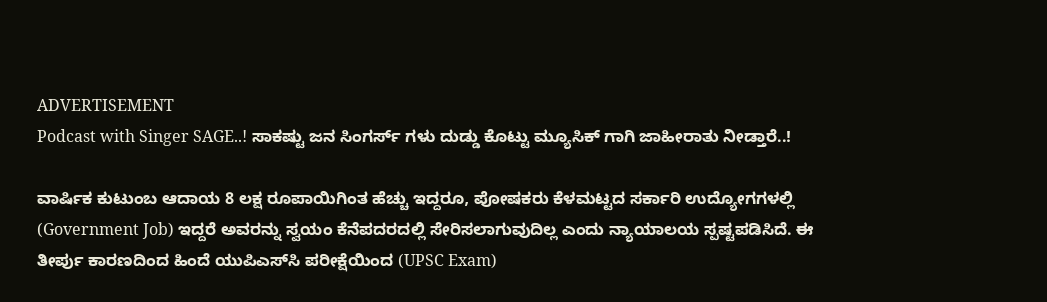ADVERTISEMENT
Podcast with Singer SAGE..! ಸಾಕಷ್ಟು ಜನ ಸಿಂಗರ್ಸ್ ಗಳು ದುಡ್ಡು ಕೊಟ್ಟು ಮ್ಯೂಸಿಕ್ ಗಾಗಿ ಜಾಹೀರಾತು ನೀಡ್ತಾರೆ..!

ವಾರ್ಷಿಕ ಕುಟುಂಬ ಆದಾಯ 8 ಲಕ್ಷ ರೂಪಾಯಿಗಿಂತ ಹೆಚ್ಚು ಇದ್ದರೂ, ಪೋಷಕರು ಕೆಳಮಟ್ಟದ ಸರ್ಕಾರಿ ಉದ್ಯೋಗಗಳಲ್ಲಿ (Government Job) ಇದ್ದರೆ ಅವರನ್ನು ಸ್ವಯಂ ಕೆನೆಪದರದಲ್ಲಿ ಸೇರಿಸಲಾಗುವುದಿಲ್ಲ ಎಂದು ನ್ಯಾಯಾಲಯ ಸ್ಪಷ್ಟಪಡಿಸಿದೆ. ಈ ತೀರ್ಪು ಕಾರಣದಿಂದ ಹಿಂದೆ ಯುಪಿಎಸ್‌ಸಿ ಪರೀಕ್ಷೆಯಿಂದ (UPSC Exam)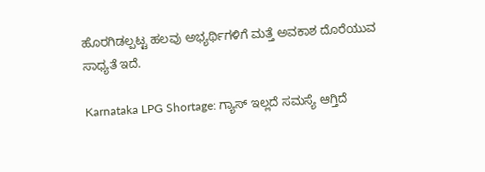ಹೊರಗಿಡಲ್ಪಟ್ಟ ಹಲವು ಅಭ್ಯರ್ಥಿಗಳಿಗೆ ಮತ್ತೆ ಅವಕಾಶ ದೊರೆಯುವ ಸಾಧ್ಯತೆ ಇದೆ.

Karnataka LPG Shortage: ಗ್ಯಾಸ್ ಇಲ್ಲದೆ ಸಮಸ್ಯೆ ಆಗ್ತಿದೆ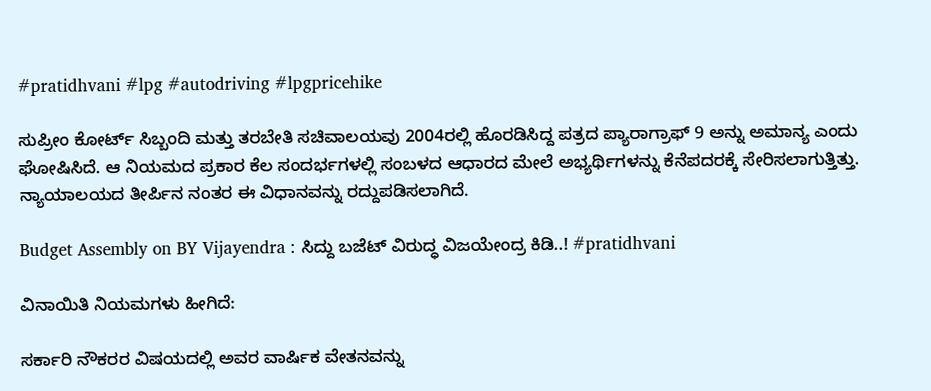#pratidhvani #lpg #autodriving #lpgpricehike

ಸುಪ್ರೀಂ ಕೋರ್ಟ್ ಸಿಬ್ಬಂದಿ ಮತ್ತು ತರಬೇತಿ ಸಚಿವಾಲಯವು 2004ರಲ್ಲಿ ಹೊರಡಿಸಿದ್ದ ಪತ್ರದ ಪ್ಯಾರಾಗ್ರಾಫ್ 9 ಅನ್ನು ಅಮಾನ್ಯ ಎಂದು ಘೋಷಿಸಿದೆ. ಆ ನಿಯಮದ ಪ್ರಕಾರ ಕೆಲ ಸಂದರ್ಭಗಳಲ್ಲಿ ಸಂಬಳದ ಆಧಾರದ ಮೇಲೆ ಅಭ್ಯರ್ಥಿಗಳನ್ನು ಕೆನೆಪದರಕ್ಕೆ ಸೇರಿಸಲಾಗುತ್ತಿತ್ತು. ನ್ಯಾಯಾಲಯದ ತೀರ್ಪಿನ ನಂತರ ಈ ವಿಧಾನವನ್ನು ರದ್ದುಪಡಿಸಲಾಗಿದೆ.

Budget Assembly on BY Vijayendra : ಸಿದ್ದು ಬಜೆಟ್‌ ವಿರುದ್ಧ ವಿಜಯೇಂದ್ರ ಕಿಡಿ..! #pratidhvani

ವಿನಾಯಿತಿ ನಿಯಮಗಳು ಹೀಗಿದೆ:

ಸರ್ಕಾರಿ ನೌಕರರ ವಿಷಯದಲ್ಲಿ ಅವರ ವಾರ್ಷಿಕ ವೇತನವನ್ನು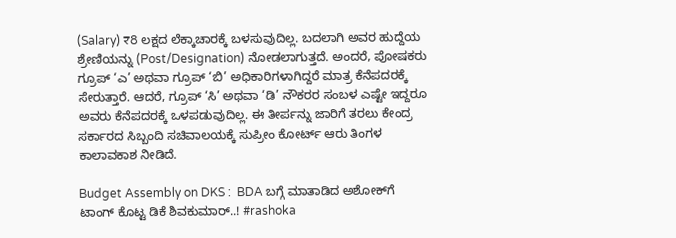(Salary) ₹8 ಲಕ್ಷದ ಲೆಕ್ಕಾಚಾರಕ್ಕೆ ಬಳಸುವುದಿಲ್ಲ. ಬದಲಾಗಿ ಅವರ ಹುದ್ದೆಯ ಶ್ರೇಣಿಯನ್ನು (Post/Designation) ನೋಡಲಾಗುತ್ತದೆ. ಅಂದರೆ, ಪೋಷಕರು ಗ್ರೂಪ್ ‘ಎ’ ಅಥವಾ ಗ್ರೂಪ್ ‘ಬಿ’ ಅಧಿಕಾರಿಗಳಾಗಿದ್ದರೆ ಮಾತ್ರ ಕೆನೆಪದರಕ್ಕೆ ಸೇರುತ್ತಾರೆ. ಆದರೆ, ಗ್ರೂಪ್ ‘ಸಿ’ ಅಥವಾ ‘ಡಿ’ ನೌಕರರ ಸಂಬಳ ಎಷ್ಟೇ ಇದ್ದರೂ ಅವರು ಕೆನೆಪದರಕ್ಕೆ ಒಳಪಡುವುದಿಲ್ಲ. ಈ ತೀರ್ಪನ್ನು ಜಾರಿಗೆ ತರಲು ಕೇಂದ್ರ ಸರ್ಕಾರದ ಸಿಬ್ಬಂದಿ ಸಚಿವಾಲಯಕ್ಕೆ ಸುಪ್ರೀಂ ಕೋರ್ಟ್ ಆರು ತಿಂಗಳ ಕಾಲಾವಕಾಶ ನೀಡಿದೆ.

Budget Assembly on DKS :  BDA ಬಗ್ಗೆ ಮಾತಾಡಿದ ಅಶೋಕ್‌ಗೆ ಟಾಂಗ್‌ ಕೊಟ್ಟ ಡಿಕೆ ಶಿವಕುಮಾರ್‌..! #rashoka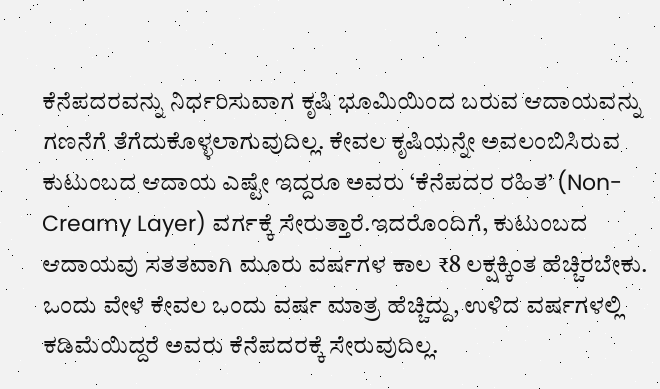ಕೆನೆಪದರವನ್ನು ನಿರ್ಧರಿಸುವಾಗ ಕೃಷಿ ಭೂಮಿಯಿಂದ ಬರುವ ಆದಾಯವನ್ನು ಗಣನೆಗೆ ತೆಗೆದುಕೊಳ್ಳಲಾಗುವುದಿಲ್ಲ. ಕೇವಲ ಕೃಷಿಯನ್ನೇ ಅವಲಂಬಿಸಿರುವ ಕುಟುಂಬದ ಆದಾಯ ಎಷ್ಟೇ ಇದ್ದರೂ ಅವರು ‘ಕೆನೆಪದರ ರಹಿತ’ (Non-Creamy Layer) ವರ್ಗಕ್ಕೆ ಸೇರುತ್ತಾರೆ.ಇದರೊಂದಿಗೆ, ಕುಟುಂಬದ ಆದಾಯವು ಸತತವಾಗಿ ಮೂರು ವರ್ಷಗಳ ಕಾಲ ₹8 ಲಕ್ಷಕ್ಕಿಂತ ಹೆಚ್ಚಿರಬೇಕು. ಒಂದು ವೇಳೆ ಕೇವಲ ಒಂದು ವರ್ಷ ಮಾತ್ರ ಹೆಚ್ಚಿದ್ದು, ಉಳಿದ ವರ್ಷಗಳಲ್ಲಿ ಕಡಿಮೆಯಿದ್ದರೆ ಅವರು ಕೆನೆಪದರಕ್ಕೆ ಸೇರುವುದಿಲ್ಲ.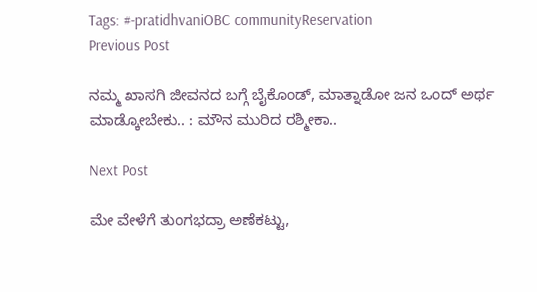Tags: #-pratidhvaniOBC communityReservation
Previous Post

ನಮ್ಮ ಖಾಸಗಿ ಜೀವನದ ಬಗ್ಗೆ ಬೈಕೊಂಡ್‌, ಮಾತ್ನಾಡೋ ಜನ ಒಂದ್‌ ಅರ್ಥ ಮಾಡ್ಕೋಬೇಕು.. : ಮೌನ ಮುರಿದ ರಶ್ಮೀಕಾ..

Next Post

ಮೇ ವೇಳೆಗೆ ತುಂಗಭದ್ರಾ ಅಣೆಕಟ್ಟು,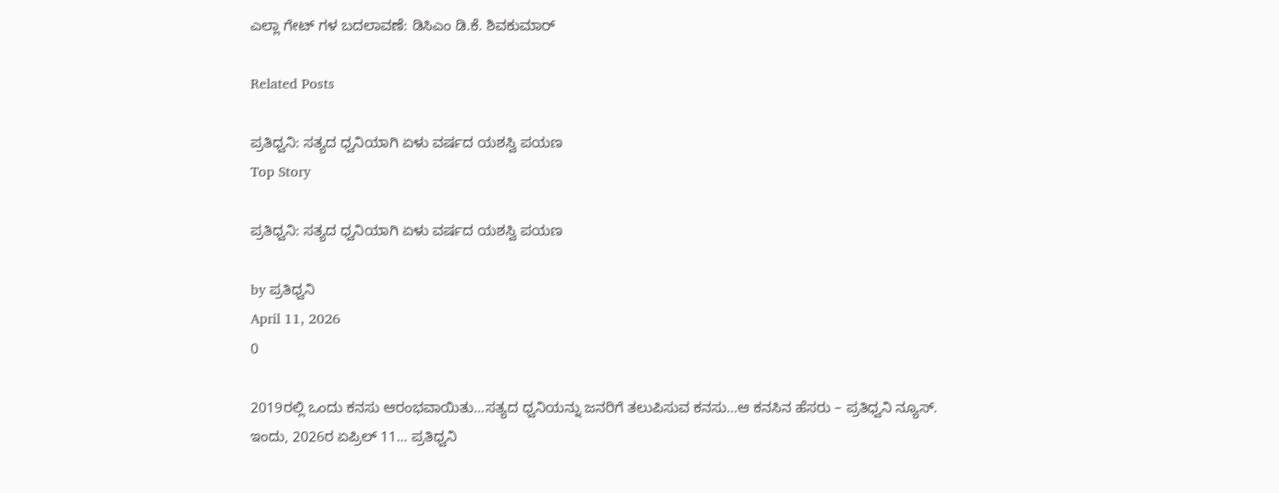ಎಲ್ಲಾ ಗೇಟ್ ಗಳ ಬದಲಾವಣೆ: ಡಿಸಿಎಂ ಡಿ.ಕೆ. ಶಿವಕುಮಾರ್

Related Posts

ಪ್ರತಿಧ್ವನಿ: ಸತ್ಯದ ಧ್ವನಿಯಾಗಿ ಏಳು ವರ್ಷದ ಯಶಸ್ವಿ ಪಯಣ
Top Story

ಪ್ರತಿಧ್ವನಿ: ಸತ್ಯದ ಧ್ವನಿಯಾಗಿ ಏಳು ವರ್ಷದ ಯಶಸ್ವಿ ಪಯಣ

by ಪ್ರತಿಧ್ವನಿ
April 11, 2026
0

2019ರಲ್ಲಿ ಒಂದು ಕನಸು ಆರಂಭವಾಯಿತು…ಸತ್ಯದ ಧ್ವನಿಯನ್ನು ಜನರಿಗೆ ತಲುಪಿಸುವ ಕನಸು…ಆ ಕನಸಿನ ಹೆಸರು – ಪ್ರತಿಧ್ವನಿ ನ್ಯೂಸ್. ಇಂದು, 2026ರ ಏಪ್ರಿಲ್ 11… ಪ್ರತಿಧ್ವನಿ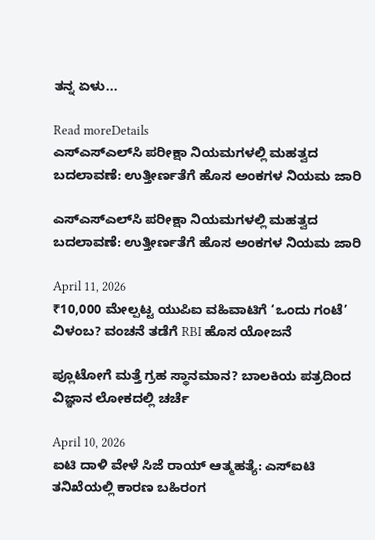ತನ್ನ ಏಳು...

Read moreDetails
ಎಸ್‌ಎಸ್‌ಎಲ್‌ಸಿ ಪರೀಕ್ಷಾ ನಿಯಮಗಳಲ್ಲಿ ಮಹತ್ವದ ಬದಲಾವಣೆ: ಉತ್ತೀರ್ಣತೆಗೆ ಹೊಸ ಅಂಕಗಳ ನಿಯಮ ಜಾರಿ

ಎಸ್‌ಎಸ್‌ಎಲ್‌ಸಿ ಪರೀಕ್ಷಾ ನಿಯಮಗಳಲ್ಲಿ ಮಹತ್ವದ ಬದಲಾವಣೆ: ಉತ್ತೀರ್ಣತೆಗೆ ಹೊಸ ಅಂಕಗಳ ನಿಯಮ ಜಾರಿ

April 11, 2026
₹10,000 ಮೇಲ್ಪಟ್ಟ ಯುಪಿಐ ವಹಿವಾಟಿಗೆ ‘ಒಂದು ಗಂಟೆ’ ವಿಳಂಬ? ವಂಚನೆ ತಡೆಗೆ RBI ಹೊಸ ಯೋಜನೆ

ಪ್ಲೂಟೋಗೆ ಮತ್ತೆ ಗ್ರಹ ಸ್ಥಾನಮಾನ? ಬಾಲಕಿಯ ಪತ್ರದಿಂದ ವಿಜ್ಞಾನ ಲೋಕದಲ್ಲಿ ಚರ್ಚೆ

April 10, 2026
ಐಟಿ ದಾಳಿ ವೇಳೆ ಸಿಜೆ ರಾಯ್ ಆತ್ಮಹತ್ಯೆ: ಎಸ್‌ಐಟಿ ತನಿಖೆಯಲ್ಲಿ ಕಾರಣ ಬಹಿರಂಗ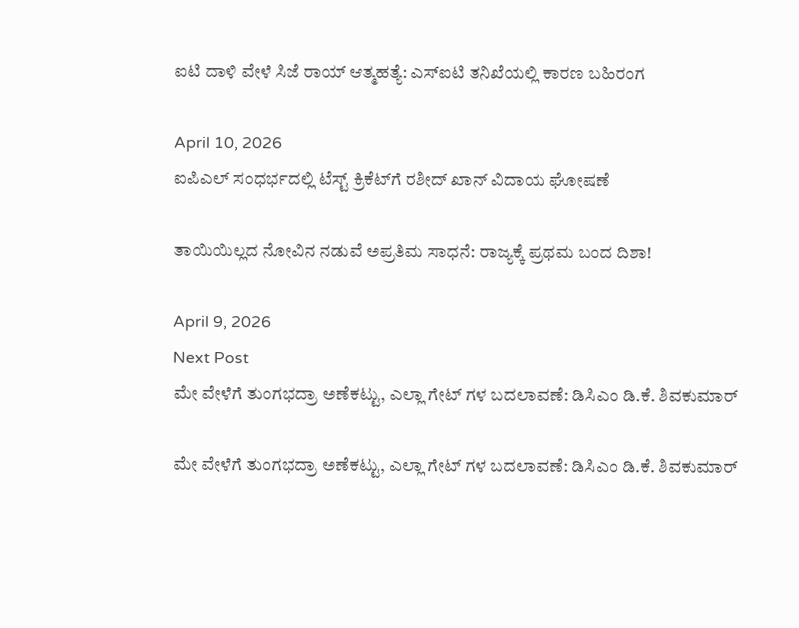ಐಟಿ ದಾಳಿ ವೇಳೆ ಸಿಜೆ ರಾಯ್ ಆತ್ಮಹತ್ಯೆ: ಎಸ್‌ಐಟಿ ತನಿಖೆಯಲ್ಲಿ ಕಾರಣ ಬಹಿರಂಗ

April 10, 2026
ಐಪಿಎಲ್ ಸಂಧರ್ಭದಲ್ಲಿ ಟೆಸ್ಟ್ ಕ್ರಿಕೆಟ್‌ಗೆ ರಶೀದ್ ಖಾನ್ ವಿದಾಯ ಘೋಷಣೆ

ತಾಯಿಯಿಲ್ಲದ ನೋವಿನ ನಡುವೆ ಅಪ್ರತಿಮ ಸಾಧನೆ: ರಾಜ್ಯಕ್ಕೆ ಪ್ರಥಮ ಬಂದ ದಿಶಾ!

April 9, 2026
Next Post
ಮೇ ವೇಳೆಗೆ ತುಂಗಭದ್ರಾ ಅಣೆಕಟ್ಟು, ಎಲ್ಲಾ ಗೇಟ್ ಗಳ ಬದಲಾವಣೆ: ಡಿಸಿಎಂ ಡಿ.ಕೆ. ಶಿವಕುಮಾರ್

ಮೇ ವೇಳೆಗೆ ತುಂಗಭದ್ರಾ ಅಣೆಕಟ್ಟು, ಎಲ್ಲಾ ಗೇಟ್ ಗಳ ಬದಲಾವಣೆ: ಡಿಸಿಎಂ ಡಿ.ಕೆ. ಶಿವಕುಮಾರ್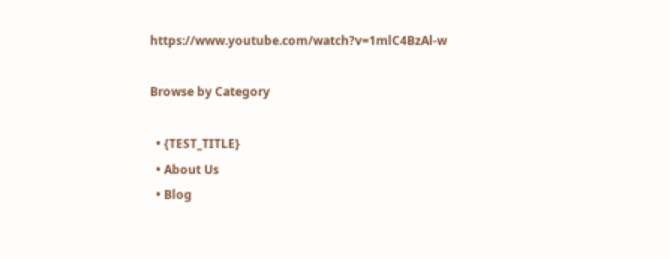https://www.youtube.com/watch?v=1mlC4BzAl-w

Browse by Category

  • {TEST_TITLE}
  • About Us
  • Blog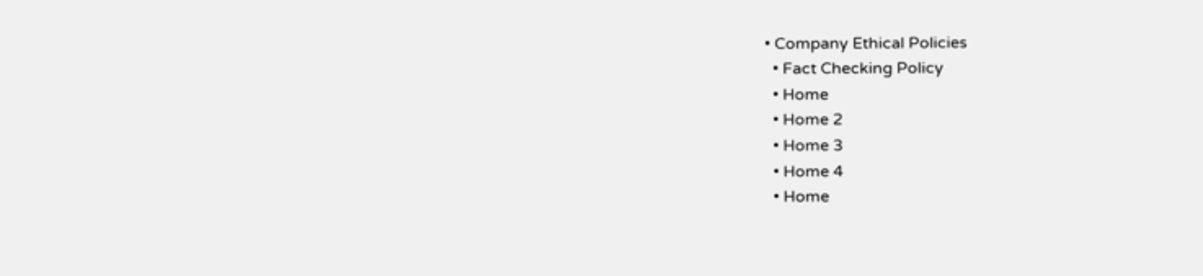• Company Ethical Policies
  • Fact Checking Policy
  • Home
  • Home 2
  • Home 3
  • Home 4
  • Home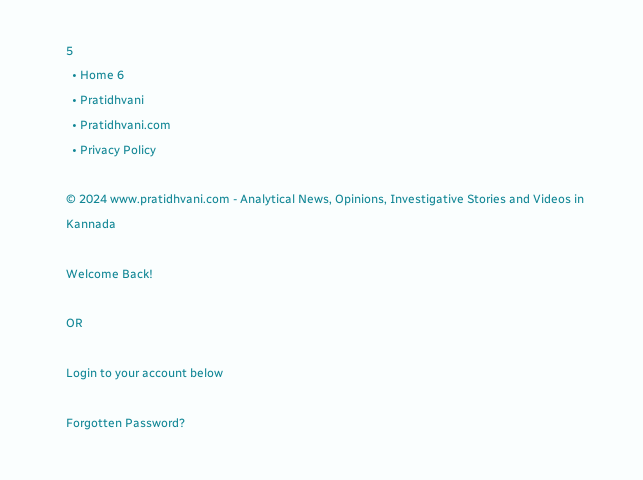5
  • Home 6
  • Pratidhvani
  • Pratidhvani.com
  • Privacy Policy

© 2024 www.pratidhvani.com - Analytical News, Opinions, Investigative Stories and Videos in Kannada

Welcome Back!

OR

Login to your account below

Forgotten Password?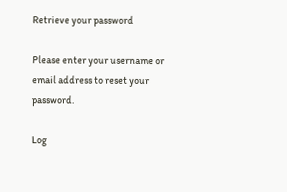Retrieve your password

Please enter your username or email address to reset your password.

Log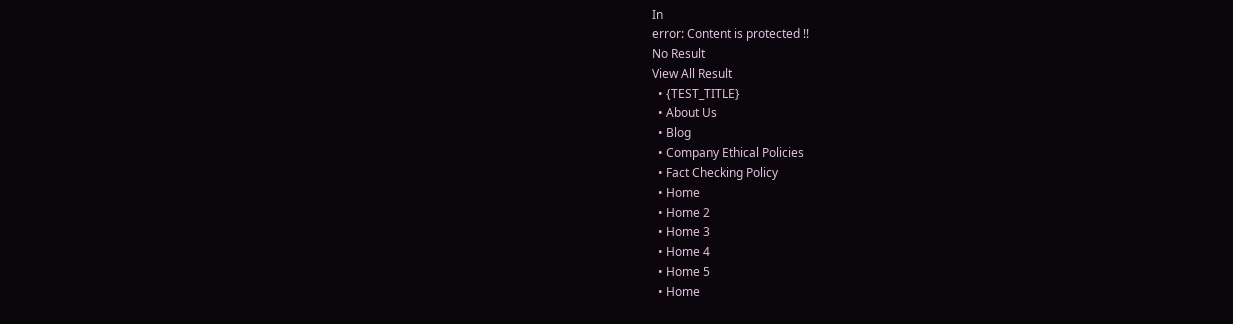In
error: Content is protected !!
No Result
View All Result
  • {TEST_TITLE}
  • About Us
  • Blog
  • Company Ethical Policies
  • Fact Checking Policy
  • Home
  • Home 2
  • Home 3
  • Home 4
  • Home 5
  • Home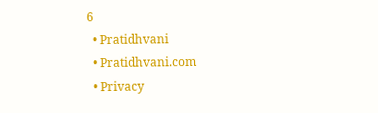6
  • Pratidhvani
  • Pratidhvani.com
  • Privacy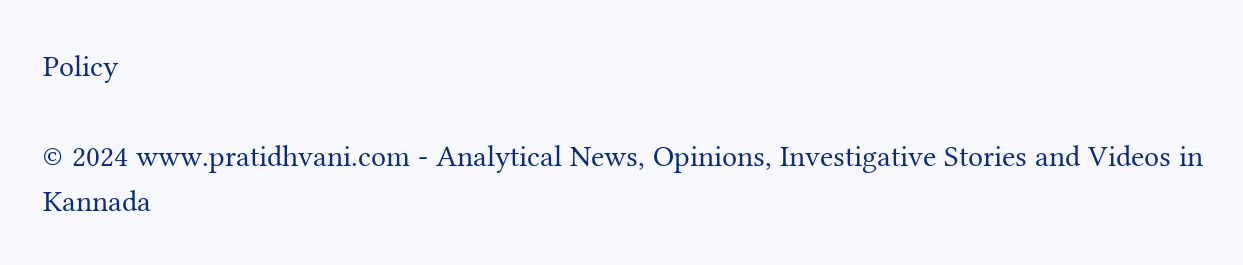Policy

© 2024 www.pratidhvani.com - Analytical News, Opinions, Investigative Stories and Videos in Kannada